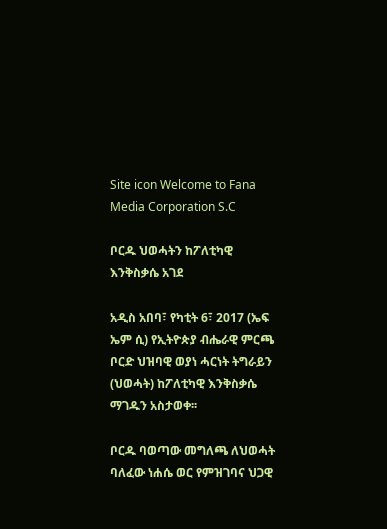Site icon Welcome to Fana Media Corporation S.C

ቦርዱ ህወሓትን ከፖለቲካዊ እንቅስቃሴ አገደ

አዲስ አበባ፣ የካቲት 6፣ 2017 (ኤፍ ኤም ሲ) የኢትዮጵያ ብሔራዊ ምርጫ ቦርድ ህዝባዊ ወያነ ሓርነት ትግራይን (ህወሓት) ከፖለቲካዊ እንቅስቃሴ ማገዱን አስታወቀ፡፡

ቦርዱ ባወጣው መግለጫ ለህወሓት ባለፈው ነሐሴ ወር የምዝገባና ህጋዊ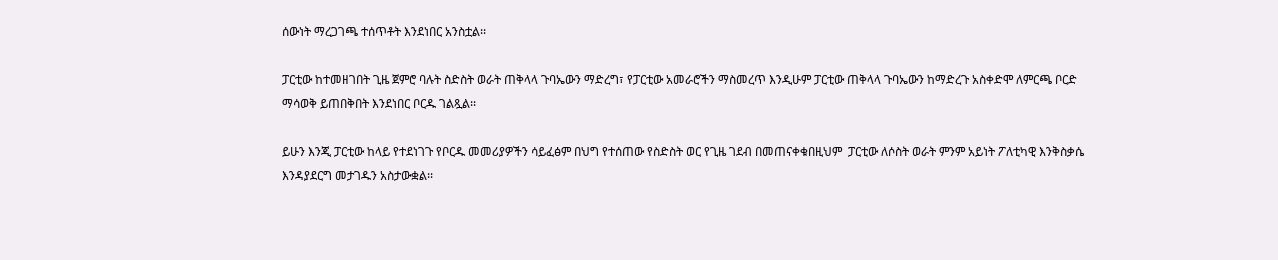ሰውነት ማረጋገጫ ተሰጥቶት እንደነበር አንስቷል፡፡

ፓርቲው ከተመዘገበት ጊዜ ጀምሮ ባሉት ስድስት ወራት ጠቅላላ ጉባኤውን ማድረግ፣ የፓርቲው አመራሮችን ማስመረጥ እንዲሁም ፓርቲው ጠቅላላ ጉባኤውን ከማድረጉ አስቀድሞ ለምርጫ ቦርድ ማሳወቅ ይጠበቅበት እንደነበር ቦርዱ ገልጿል፡፡

ይሁን እንጂ ፓርቲው ከላይ የተደነገጉ የቦርዱ መመሪያዎችን ሳይፈፅም በህግ የተሰጠው የስድስት ወር የጊዜ ገደብ በመጠናቀቁበዚህም  ፓርቲው ለሶስት ወራት ምንም አይነት ፖለቲካዊ እንቅስቃሴ እንዳያደርግ መታገዱን አስታውቋል፡፡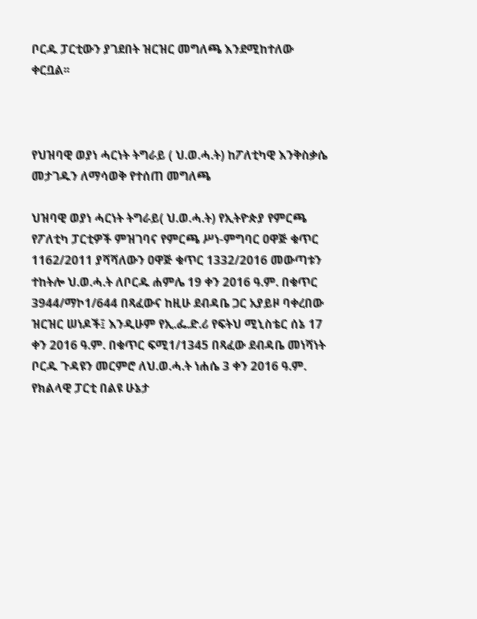ቦርዱ ፓርቲውን ያገደበት ዝርዝር መግለጫ እንደሚከተለው ቀርቧል፡፡



የህዝባዊ ወያነ ሓርነት ትግራይ ( ህ.ወ.ሓ.ት) ከፖለቲካዊ እንቅስቃሴ መታገዱን ለማሳወቅ የተሰጠ መግለጫ

ህዝባዊ ወያነ ሓርነት ትግራይ( ህ.ወ.ሓ.ት) የኢትዮጵያ የምርጫ የፖለቲካ ፓርቲዎች ምዝገባና የምርጫ ሥነ-ምግባር ዐዋጅ ቁጥር 1162/2011 ያሻሻለውን ዐዋጅ ቁጥር 1332/2016 መውጣቱን ተከትሎ ህ.ወ.ሓ.ት ለቦርዱ ሐምሌ 19 ቀን 2016 ዓ.ም. በቁጥር 3944/ማኮ1/644 በጻፈውና ከዚሁ ደብዳቤ ጋር አያይዞ ባቀረበው ዝርዝር ሠነዶች፤ እንዲሁም የኢ.ፌ.ድ.ሪ የፍትህ ሚኒስቴር ሰኔ 17 ቀን 2016 ዓ.ም. በቁጥር ፍሚ1/1345 በጻፈው ደብዳቤ መነሻነት ቦርዱ ጉዳዩን መርምሮ ለህ.ወ.ሓ.ት ነሐሴ 3 ቀን 2016 ዓ.ም. የክልላዊ ፓርቲ በልዩ ሁኔታ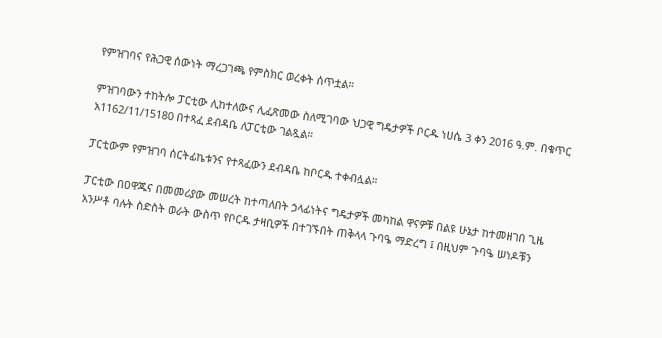የምዝገባና የሕጋዊ ሰውነት ማረጋገጫ የምስክር ወረቀት ሰጥቷል።

ምዝገባውን ተከትሎ ፓርቲው ሊከተለውና ሊፈጽመው ስለሚገባው ህጋዊ ግዴታዎች ቦርዱ ነሀሴ 3 ቀን 2016 ዓ.ም. በቁጥር አ1162/11/15180 በተጻፈ ደብዳቤ ለፓርቲው ገልጿል።

ፓርቲውም የምዝገባ ሰርትፊኬቱንና የተጻፈውን ደብዳቤ ከቦርዱ ተቀብሏል።

ፓርቲው በዐዋጁና በመመሪያው መሠረት ከተጣለበት ኃላፊነትና ግዴታዎች መካከል ዋናዎቹ በልዩ ሁኔታ ከተመዘገበ ጊዜ አንሥቶ ባሉት ስድስት ወራት ውስጥ የቦርዱ ታዛቢዎች በተገኙበት ጠቅላላ ጉባዔ ማድረግ ፤ በዚህም ጉባዔ ሠነዶቹን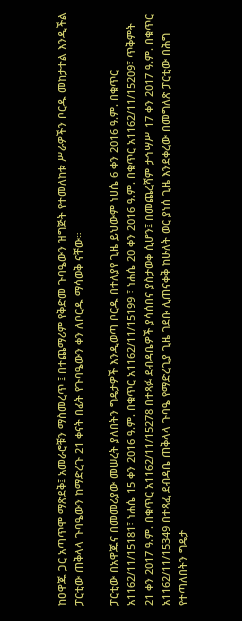ከዐዋጁ ጋር አጣጥሞ ማጽደቅ፤ አመራሮቹን ማስመረጥ ፤ በተጨማሪም የቅድመ ጉባዔውን ዝግጅት የተመለከቱ ሥራዎችን ቦርዱ መከታተል እንዲችል ፓርቲው ጠቅላላ ጉባዔውን ከማድረጉ 21 ቀናት በፊት የጉባዔውን ቀን ለቦርዱ ማሳወቅ ናቸው።

ፓርቲው በአዋጁና በመመሪያው መሠረት ያለበትን ግዴታዎች እንዲወጣ ቦርዱ በተለያየ ጊዜ ይህውም ነሀሴ 6 ቀን 2016 ዓ.ም. በቁጥር አ1162/11/15181፣ ነሐሴ 15 ቀን 2016 ዓ.ም. በቁጥር አ1162/11/15199 ፣ ነሐሴ 20 ቀን 2016 ዓ.ም. በቁጥር አ1162/11/15209፣ ጥቅምት 21 ቀን 2017 ዓ.ም. በቁጥር አ1162/11/15278 በተጻፉ ደብዳቤዎች ያሳሰበና ያስታወቀ ሲሆን፤ በመጨረሻም ታኅሣሥ 17 ቀን 2017 ዓ.ም. በቁጥር አ1162/11/15349 በተጻፈ ደብዳቤ ጠቅላላ ጉባዔ የማድረጊያ ጊዜ ገደቡ ሊጠናቀቅ ከሁለት ወር ያነሰ ጊዜ እንደቀረው በመግለጽ ፓርቲው በሕግ የተጣለበትን ግዴታ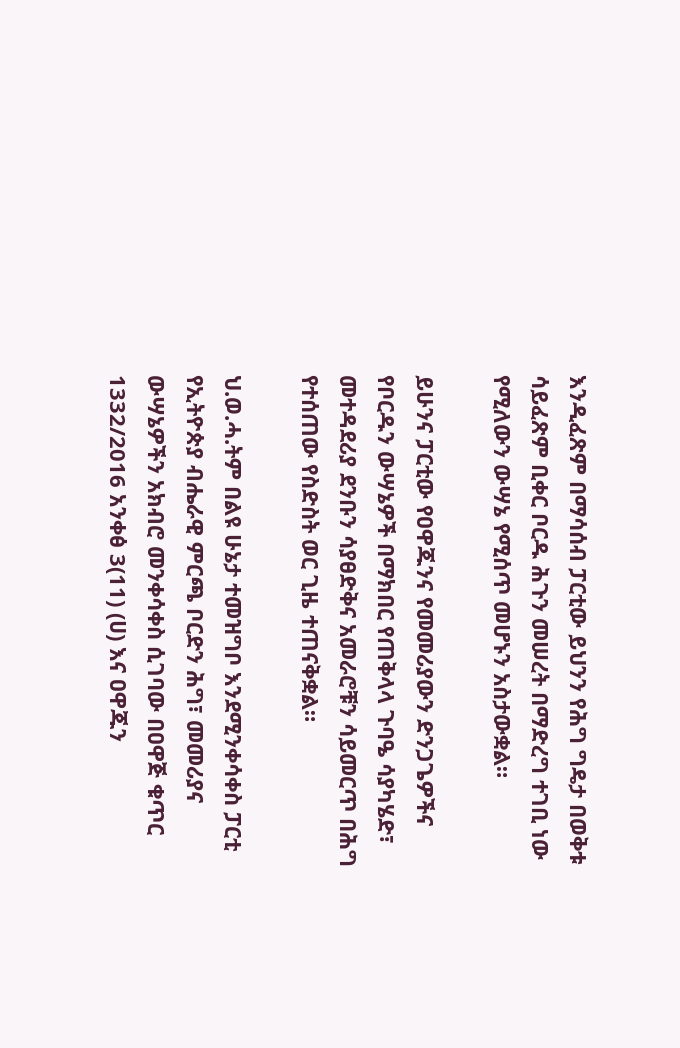እንዲፈጽም በማሳሰብ ፓርቲው ይህንን የሕግ ግዴታ በወቅቱ ሳይፈጽም ቢቀር ቦርዱ ሕጉን መሠረት በማድረግ ተገቢ ነው የሚለውን ውሣኔ የሚሰጥ መሆኑን አስታውቋል።

ይሁንና ፓርቲው የዐዋጁንና የመመሪያውን ድንጋጌዎችና የቦርዱን ውሣኔዎች በማክበር የጠቅላላ ጉባዔ ሳያካሄድ፣ መተዳደሪያ ደንቡን ሳያፀድቅና አመራሮቹን ሳይመርጥ በሕግ የተሰጠው የስድስት ወር ጊዜ ተጠናቅቋል።

ህ.ወ.ሓ.ትም በልዩ ሁኔታ ተመዝግቦ እንደሚንቀሳቀስ ፓርቲ የኢትዮጵያ ብሔራዊ ምርጫ ቦርድን ሕግ፣ መመሪያና ውሣኔዎችን አክብሮ መንቀሳቀስ ሲገባው በዐዋጅ ቁጥር 1332/2016 አንቀፅ 3(11) (ሀ) እና ዐዋጁን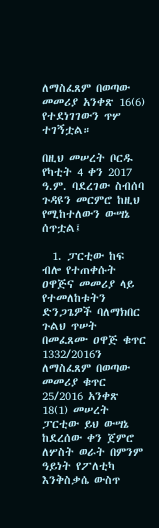ለማስፈጸም በወጣው መመሪያ አንቀጽ 16(6) የተደነገገውን ጥሦ ተገኝቷል።

በዚህ መሠረት ቦርዱ የካቲት 4 ቀን 2017 ዓ.ም. ባደረገው ስብሰባ ጉዳዩን መርምሮ ከዚህ የሚከተለውን ውሣኔ ሰጥቷል፤

  1. ፓርቲው ከፍ ብሎ የተጠቀሱት ዐዋጅና መመሪያ ላይ የተመለከቱትን ድንጋጌዎች ባለማክበር ጉልህ ጥሠት በመፈጸሙ ዐዋጅ ቁጥር 1332/2016ን ለማስፈጸም በወጣው መመሪያ ቁጥር 25/2016 አንቀጽ 18(1) መሠረት ፓርቲው ይህ ውሣኔ ከደረሰው ቀን ጀምሮ ለሦስት ወራት በምንም ዓይነት የፖለቲካ እንቅስቃሴ ውስጥ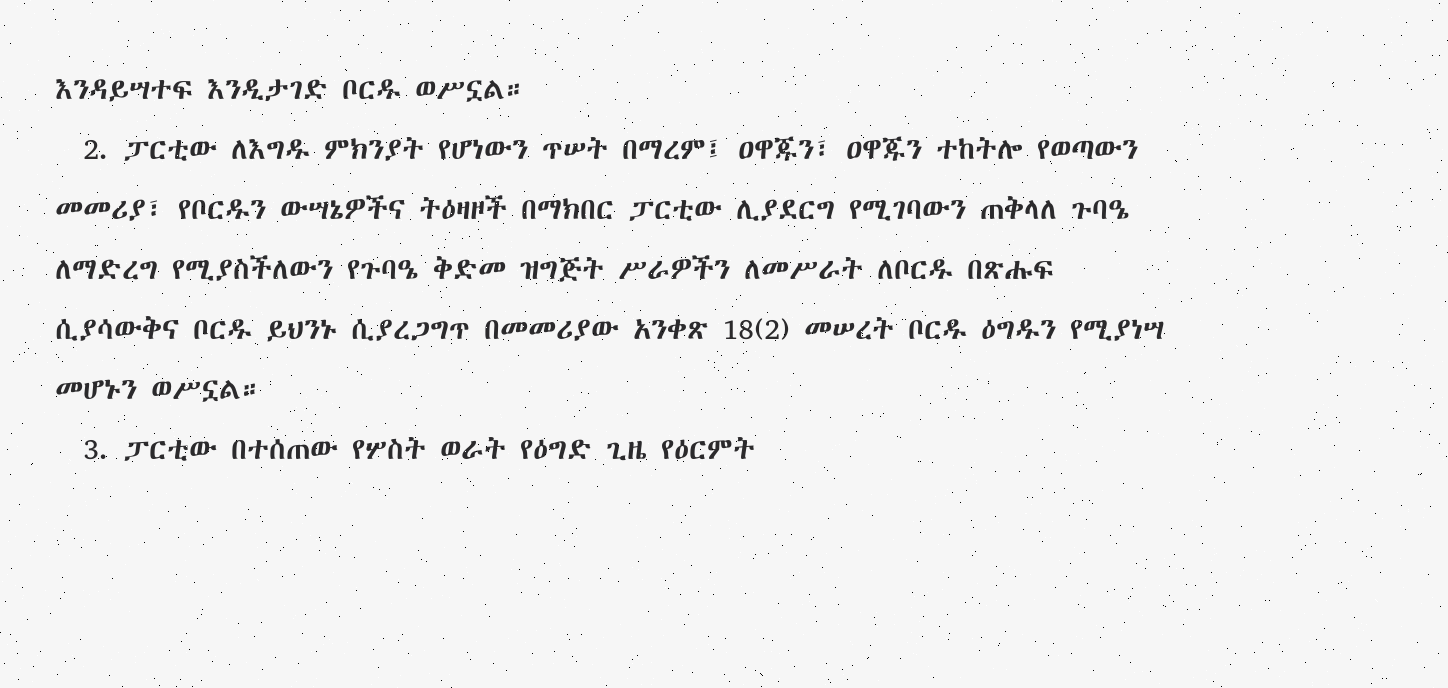እንዳይሣተፍ እንዲታገድ ቦርዱ ወሥኗል።
  2. ፓርቲው ለእግዱ ምክንያት የሆነውን ጥሠት በማረም፤ ዐዋጁን፣ ዐዋጁን ተከትሎ የወጣውን መመሪያ፣ የቦርዱን ውሣኔዎችና ትዕዛዞች በማክበር ፓርቲው ሊያደርግ የሚገባውን ጠቅላለ ጉባዔ ለማድረግ የሚያስችለውን የጉባዔ ቅድመ ዝግጅት ሥራዎችን ለመሥራት ለቦርዱ በጽሑፍ ሲያሳውቅና ቦርዱ ይህንኑ ሲያረጋግጥ በመመሪያው አንቀጽ 18(2) መሠረት ቦርዱ ዕግዱን የሚያነሣ መሆኑን ወሥኗል።
  3. ፓርቲው በተሰጠው የሦስት ወራት የዕግድ ጊዜ የዕርምት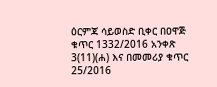ዕርምጃ ሳይወስድ ቢቀር በዐዋጅ ቁጥር 1332/2016 አንቀጽ 3(11)(ሐ) እና በመመሪያ ቁጥር 25/2016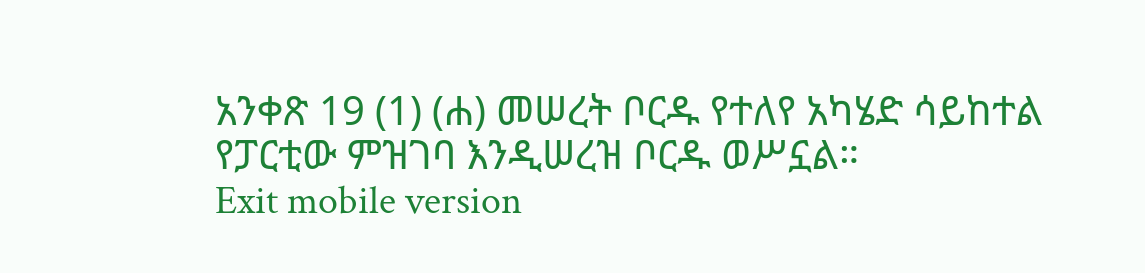አንቀጽ 19 (1) (ሐ) መሠረት ቦርዱ የተለየ አካሄድ ሳይከተል የፓርቲው ምዝገባ እንዲሠረዝ ቦርዱ ወሥኗል።
Exit mobile version